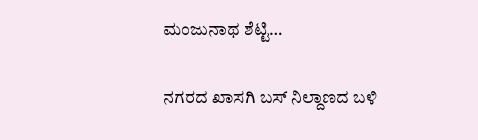ಮಂಜುನಾಥ ಶೆಟ್ಟಿ…

ನಗರದ ಖಾಸಗಿ ಬಸ್ ನಿಲ್ದಾಣದ ಬಳಿ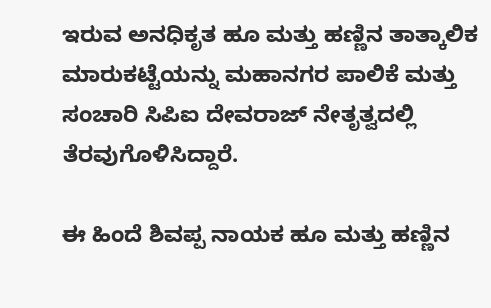ಇರುವ ಅನಧಿಕೃತ ಹೂ ಮತ್ತು ಹಣ್ಣಿನ ತಾತ್ಕಾಲಿಕ ಮಾರುಕಟ್ಟೆಯನ್ನು ಮಹಾನಗರ ಪಾಲಿಕೆ ಮತ್ತು ಸಂಚಾರಿ ಸಿಪಿಐ ದೇವರಾಜ್ ನೇತೃತ್ವದಲ್ಲಿ ತೆರವುಗೊಳಿಸಿದ್ದಾರೆ.

ಈ ಹಿಂದೆ ಶಿವಪ್ಪ ನಾಯಕ ಹೂ ಮತ್ತು ಹಣ್ಣಿನ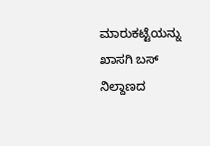ಮಾರುಕಟ್ಟೆಯನ್ನು ಖಾಸಗಿ ಬಸ್ ನಿಲ್ದಾಣದ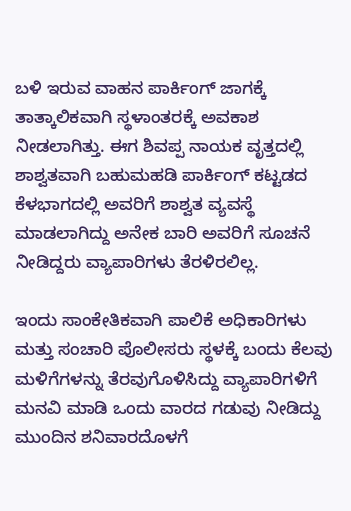ಬಳಿ ಇರುವ ವಾಹನ ಪಾರ್ಕಿಂಗ್ ಜಾಗಕ್ಕೆ ತಾತ್ಕಾಲಿಕವಾಗಿ ಸ್ಥಳಾಂತರಕ್ಕೆ ಅವಕಾಶ ನೀಡಲಾಗಿತ್ತು. ಈಗ ಶಿವಪ್ಪ ನಾಯಕ ವೃತ್ತದಲ್ಲಿ ಶಾಶ್ವತವಾಗಿ ಬಹುಮಹಡಿ ಪಾರ್ಕಿಂಗ್ ಕಟ್ಟಡದ ಕೆಳಭಾಗದಲ್ಲಿ ಅವರಿಗೆ ಶಾಶ್ವತ ವ್ಯವಸ್ಥೆ ಮಾಡಲಾಗಿದ್ದು ಅನೇಕ ಬಾರಿ ಅವರಿಗೆ ಸೂಚನೆ ನೀಡಿದ್ದರು ವ್ಯಾಪಾರಿಗಳು ತೆರಳಿರಲಿಲ್ಲ.

ಇಂದು ಸಾಂಕೇತಿಕವಾಗಿ ಪಾಲಿಕೆ ಅಧಿಕಾರಿಗಳು ಮತ್ತು ಸಂಚಾರಿ ಪೊಲೀಸರು ಸ್ಥಳಕ್ಕೆ ಬಂದು ಕೆಲವು ಮಳಿಗೆಗಳನ್ನು ತೆರವುಗೊಳಿಸಿದ್ದು ವ್ಯಾಪಾರಿಗಳಿಗೆ ಮನವಿ ಮಾಡಿ ಒಂದು ವಾರದ ಗಡುವು ನೀಡಿದ್ದು ಮುಂದಿನ ಶನಿವಾರದೊಳಗೆ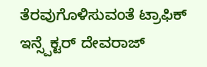ತೆರವುಗೊಳಿಸುವಂತೆ ಟ್ರಾಫಿಕ್ ಇನ್ಸ್ಪೆಕ್ಟರ್ ದೇವರಾಜ್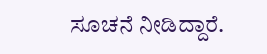ಸೂಚನೆ ನೀಡಿದ್ದಾರೆ.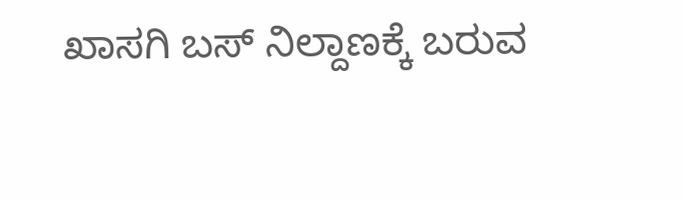ಖಾಸಗಿ ಬಸ್ ನಿಲ್ದಾಣಕ್ಕೆ ಬರುವ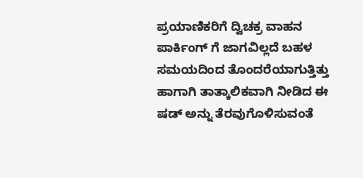ಪ್ರಯಾಣಿಕರಿಗೆ ದ್ವಿಚಕ್ರ ವಾಹನ ಪಾರ್ಕಿಂಗ್ ಗೆ ಜಾಗವಿಲ್ಲದೆ ಬಹಳ ಸಮಯದಿಂದ ತೊಂದರೆಯಾಗುತ್ತಿತ್ತು ಹಾಗಾಗಿ ತಾತ್ಕಾಲಿಕವಾಗಿ ನೀಡಿದ ಈ ಷಡ್ ಅನ್ನು ತೆರವುಗೊಳಿಸುವಂತೆ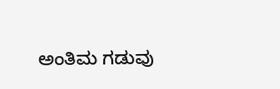ಅಂತಿಮ ಗಡುವು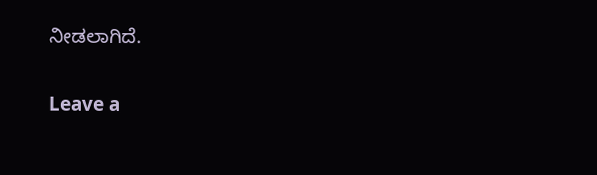ನೀಡಲಾಗಿದೆ.

Leave a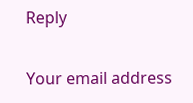Reply

Your email address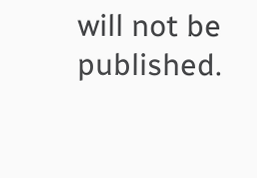will not be published.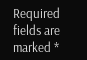Required fields are marked *